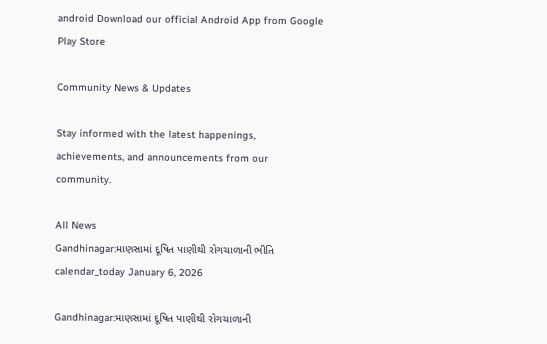android Download our official Android App from Google Play Store

Community News & Updates

Stay informed with the latest happenings, achievements, and announcements from our community.

All News
Gandhinagar:માણસામાં દૂષિત પાણીથી રોગચાળાની ભીતિ
calendar_today January 6, 2026

Gandhinagar:માણસામાં દૂષિત પાણીથી રોગચાળાની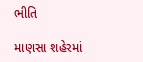ભીતિ

માણસા શહેરમાં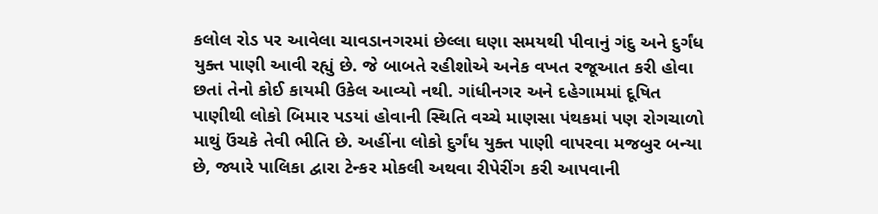કલોલ રોડ પર આવેલા ચાવડાનગરમાં છેલ્લા ઘણા સમયથી પીવાનું ગંદુ અને દુર્ગંધ યુક્ત પાણી આવી રહ્યું છે. જે બાબતે રહીશોએ અનેક વખત રજૂઆત કરી હોવા છતાં તેનો કોઈ કાયમી ઉકેલ આવ્યો નથી. ગાંધીનગર અને દહેગામમાં દૂષિત પાણીથી લોકો બિમાર પડયાં હોવાની સ્થિતિ વચ્ચે માણસા પંથકમાં પણ રોગચાળો માથું ઉંચકે તેવી ભીતિ છે. અહીંના લોકો દુર્ગંધ યુક્ત પાણી વાપરવા મજબુર બન્યા છે, જ્યારે પાલિકા દ્વારા ટેન્કર મોકલી અથવા રીપેરીંગ કરી આપવાની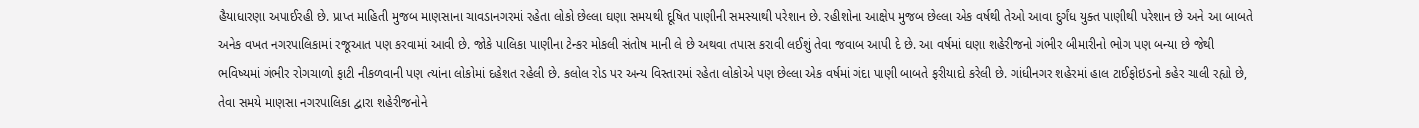હૈયાધારણા અપાઈરહી છે. પ્રાપ્ત માહિતી મુજબ માણસાના ચાવડાનગરમાં રહેતા લોકો છેલ્લા ઘણા સમયથી દૂષિત પાણીની સમસ્યાથી પરેશાન છે. રહીશોના આક્ષેપ મુજબ છેલ્લા એક વર્ષથી તેઓ આવા દુર્ગંધ યુક્ત પાણીથી પરેશાન છે અને આ બાબતે અનેક વખત નગરપાલિકામાં રજૂઆત પણ કરવામાં આવી છે. જોકે પાલિકા પાણીના ટેન્કર મોકલી સંતોષ માની લે છે અથવા તપાસ કરાવી લઈશું તેવા જવાબ આપી દે છે. આ વર્ષમાં ઘણા શહેરીજનો ગંભીર બીમારીનો ભોગ પણ બન્યા છે જેથી ભવિષ્યમાં ગંભીર રોગચાળો ફાટી નીકળવાની પણ ત્યાંના લોકોમાં દહેશત રહેલી છે. કલોલ રોડ પર અન્ય વિસ્તારમાં રહેતા લોકોએ પણ છેલ્લા એક વર્ષમાં ગંદા પાણી બાબતે ફરીયાદો કરેલી છે. ગાંધીનગર શહેરમાં હાલ ટાઈફોઇડનો કહેર ચાલી રહ્યો છે, તેવા સમયે માણસા નગરપાલિકા દ્વારા શહેરીજનોને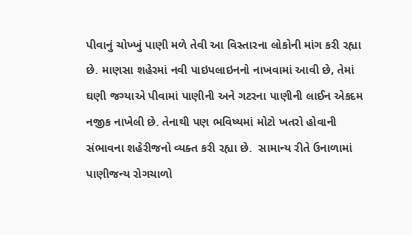પીવાનું ચોખ્ખું પાણી મળે તેવી આ વિસ્તારના લોકોની માંગ કરી રહ્યા છે. માણસા શહેરમાં નવી પાઇપલાઇનનો નાખવામાં આવી છે, તેમાં ઘણી જગ્યાએ પીવામાં પાણીની અને ગટરના પાણીની લાઈન એકદમ નજીક નાખેલી છે. તેનાથી પણ ભવિષ્યમાં મોટો ખતરો હોવાની સંભાવના શહેરીજનો વ્યક્ત કરી રહ્યા છે.  સામાન્ય રીતે ઉનાળામાં પાણીજન્ય રોગચાળો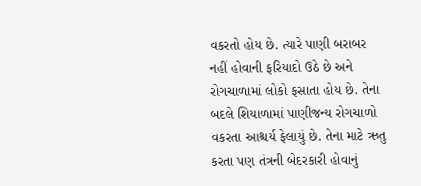વકરતો હોય છે. ત્યારે પાણી બરાબર નહીં હોવાની ફરિયાદો ઉઠે છે અને રોગચાળામાં લોકો ફસાતા હોય છે. તેના બદલે શિયાળામાં પાણીજન્ય રોગચાળો વકરતા આશ્ચર્ય ફેલાયું છે. તેના માટે ઋતુ કરતા પણ તંત્રની બેદરકારી હોવાનું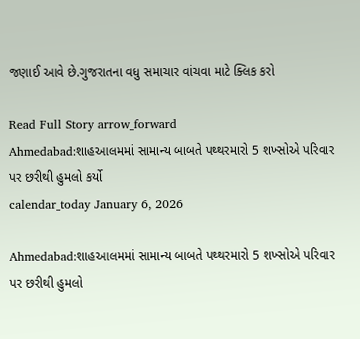જણાઈ આવે છે.ગુજરાતના વધુ સમાચાર વાંચવા માટે ક્લિક કરો

Read Full Story arrow_forward
Ahmedabad:શાહઆલમમાં સામાન્ય બાબતે પથ્થરમારો 5 શખ્સોએ પરિવાર પર છરીથી હુમલો કર્યો
calendar_today January 6, 2026

Ahmedabad:શાહઆલમમાં સામાન્ય બાબતે પથ્થરમારો 5 શખ્સોએ પરિવાર પર છરીથી હુમલો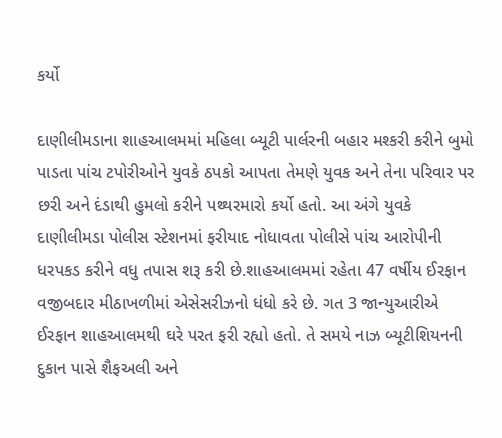કર્યો

દાણીલીમડાના શાહઆલમમાં મહિલા બ્યૂટી પાર્લરની બહાર મશ્કરી કરીને બુમો પાડતા પાંચ ટપોરીઓને યુવકે ઠપકો આપતા તેમણે યુવક અને તેના પરિવાર પર છરી અને દંડાથી હુમલો કરીને પથ્થરમારો કર્યો હતો. આ અંગે યુવકે દાણીલીમડા પોલીસ સ્ટેશનમાં ફરીયાદ નોધાવતા પોલીસે પાંચ આરોપીની ધરપકડ કરીને વધુ તપાસ શરૂ કરી છે.શાહઆલમમાં રહેતા 47 વર્ષીય ઈરફાન વજીબદાર મીઠાખળીમાં એસેસરીઝનો ધંધો કરે છે. ગત 3 જાન્યુઆરીએ ઈરફાન શાહઆલમથી ઘરે પરત ફરી રહ્યો હતો. તે સમયે નાઝ બ્યૂટીશિયનની દુકાન પાસે શૈફઅલી અને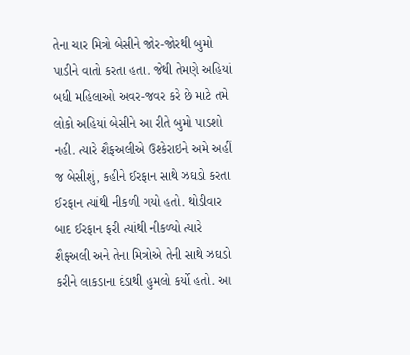તેના ચાર મિત્રો બેસીને જોર-જોરથી બુમો પાડીને વાતો કરતા હતા. જેથી તેમણે અહિયાં બધી મહિલાઓ અવર-જવર કરે છે માટે તમે લોકો અહિયાં બેસીને આ રીતે બુમો પાડશો નહી. ત્યારે શૈફઅલીએ ઉશ્કેરાઇને અમે અહીં જ બેસીશું, કહીને ઈરફાન સાથે ઝઘડો કરતા ઈરફાન ત્યાંથી નીકળી ગયો હતો. થોડીવાર બાદ ઈરફાન ફરી ત્યાંથી નીકળ્યો ત્યારે શૈફઅલી અને તેના મિત્રોએ તેની સાથે ઝઘડો કરીને લાકડાના દંડાથી હુમલો કર્યો હતો. આ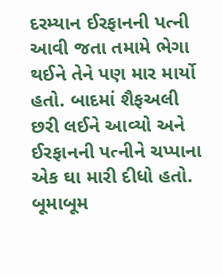દરમ્યાન ઈરફાનની પત્ની આવી જતા તમામે ભેગા થઈને તેને પણ માર માર્યો હતો. બાદમાં શૈફઅલી છરી લઈને આવ્યો અને ઈરફાનની પત્નીને ચપ્પાના એક ઘા મારી દીધો હતો. બૂમાબૂમ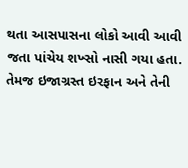થતા આસપાસના લોકો આવી આવી જતા પાંચેય શખ્સો નાસી ગયા હતા. તેમજ ઇજાગ્રસ્ત ઇરફાન અને તેની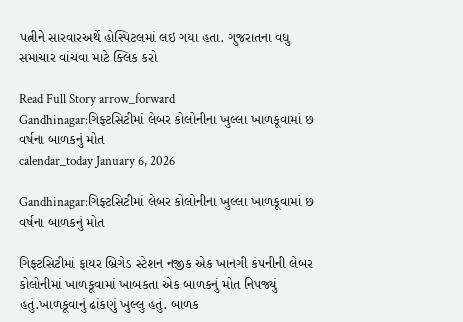પત્નીને સારવારઅર્થે હોસ્પિટલમાં લઇ ગયા હતા. ગુજરાતના વધુ સમાચાર વાંચવા માટે ક્લિક કરો

Read Full Story arrow_forward
Gandhinagar:ગિફ્ટસિટીમાં લેબર કોલોનીના ખુલ્લા ખાળકૂવામાં છ વર્ષના બાળકનું મોત
calendar_today January 6, 2026

Gandhinagar:ગિફ્ટસિટીમાં લેબર કોલોનીના ખુલ્લા ખાળકૂવામાં છ વર્ષના બાળકનું મોત

ગિફ્ટસિટીમાં ફાયર બ્રિગેડ સ્ટેશન નજીક એક ખાનગી કંપનીની લેબર કોલોનીમાં ખાળકૂવામાં ખાબકતા એક બાળકનું મોત નિપજ્યું હતું.ખાળકૂવાનું ઢાંકણું ખુલ્લુ હતું. બાળક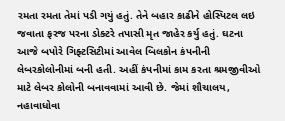રમતા રમતા તેમાં પડી ગયું હતું. તેને બહાર કાઢીને હોસ્પિટલ લઇ જવાતા ફરજ પરના ડોક્ટરે તપાસી મૃત જાહેર કર્યુ હતું. ઘટના આજે બપોરે ગિફ્ટસિટીમાં આવેલ બિલકોન કંપનીની લેબરકોલોનીમાં બની હતી. અહીં કંપનીમાં કામ કરતા શ્રમજીવીઓ માટે લેબર કોલોની બનાવવામાં આવી છે. જેમાં શૌચાલય, નહાવાધોવા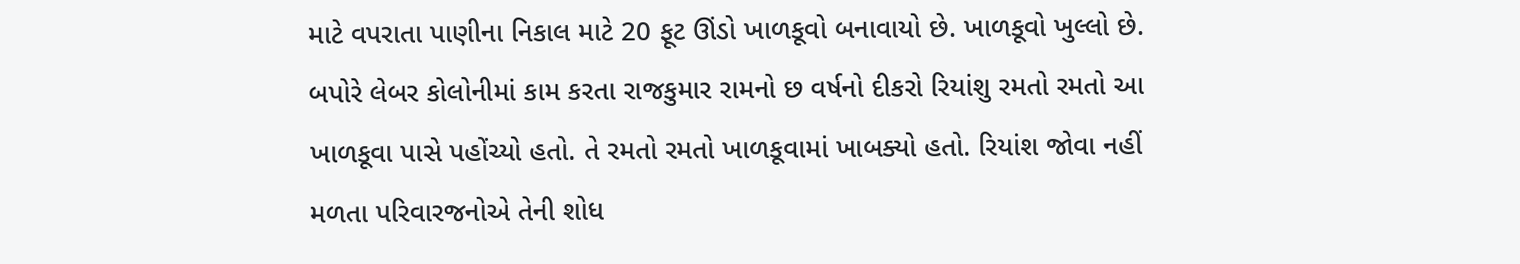માટે વપરાતા પાણીના નિકાલ માટે 20 ફૂટ ઊંડો ખાળકૂવો બનાવાયો છે. ખાળકૂવો ખુલ્લો છે. બપોરે લેબર કોલોનીમાં કામ કરતા રાજકુમાર રામનો છ વર્ષનો દીકરો રિયાંશુ રમતો રમતો આ ખાળકૂવા પાસે પહોંચ્યો હતો. તે રમતો રમતો ખાળકૂવામાં ખાબક્યો હતો. રિયાંશ જોવા નહીં મળતા પરિવારજનોએ તેની શોધ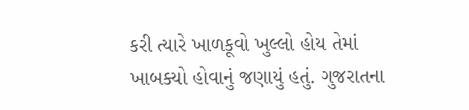કરી ત્યારે ખાળકૂવો ખુલ્લો હોય તેમાં ખાબક્યો હોવાનું જણાયું હતું. ગુજરાતના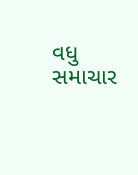વધુ સમાચાર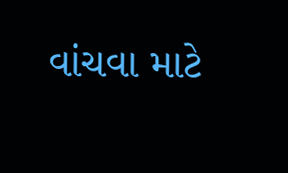વાંચવા માટે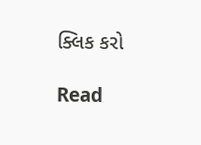ક્લિક કરો

Read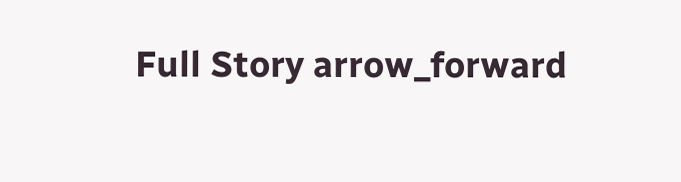Full Story arrow_forward